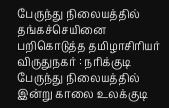பேருந்து நிலையத்தில் தங்கச்செயினை பறிகொடுத்த தமிழாசிரியர்
விருதுநகர் : நரிக்குடி பேருந்து நிலையத்தில் இன்று காலை உலக்குடி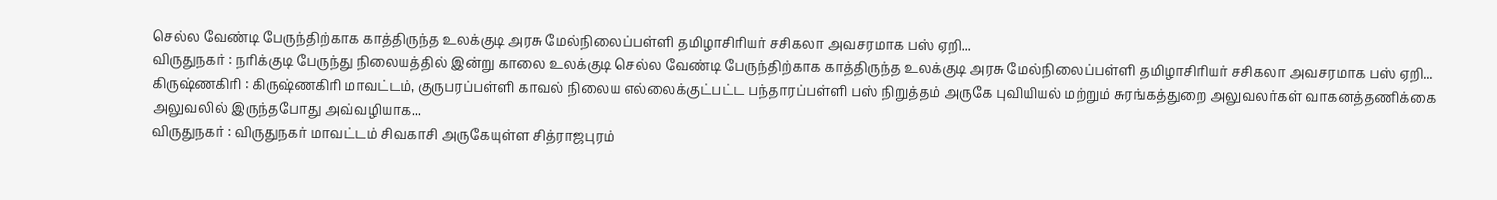செல்ல வேண்டி பேருந்திற்காக காத்திருந்த உலக்குடி அரசு மேல்நிலைப்பள்ளி தமிழாசிரியர் சசிகலா அவசரமாக பஸ் ஏறி...
விருதுநகர் : நரிக்குடி பேருந்து நிலையத்தில் இன்று காலை உலக்குடி செல்ல வேண்டி பேருந்திற்காக காத்திருந்த உலக்குடி அரசு மேல்நிலைப்பள்ளி தமிழாசிரியர் சசிகலா அவசரமாக பஸ் ஏறி...
கிருஷ்ணகிரி : கிருஷ்ணகிரி மாவட்டம், குருபரப்பள்ளி காவல் நிலைய எல்லைக்குட்பட்ட பந்தாரப்பள்ளி பஸ் நிறுத்தம் அருகே புவியியல் மற்றும் சுரங்கத்துறை அலுவலர்கள் வாகனத்தணிக்கை அலுவலில் இருந்தபோது அவ்வழியாக...
விருதுநகர் : விருதுநகர் மாவட்டம் சிவகாசி அருகேயுள்ள சித்ராஜபுரம்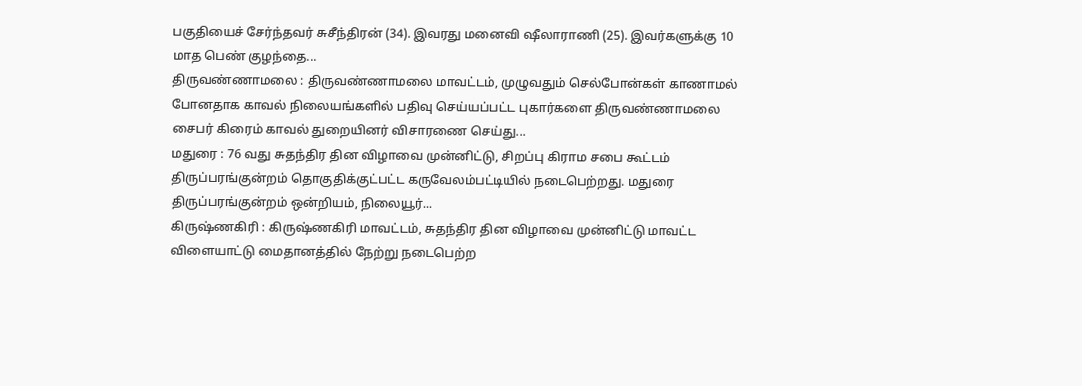பகுதியைச் சேர்ந்தவர் சுசீந்திரன் (34). இவரது மனைவி ஷீலாராணி (25). இவர்களுக்கு 10 மாத பெண் குழந்தை...
திருவண்ணாமலை : திருவண்ணாமலை மாவட்டம், முழுவதும் செல்போன்கள் காணாமல் போனதாக காவல் நிலையங்களில் பதிவு செய்யப்பட்ட புகார்களை திருவண்ணாமலை சைபர் கிரைம் காவல் துறையினர் விசாரணை செய்து...
மதுரை : 76 வது சுதந்திர தின விழாவை முன்னிட்டு, சிறப்பு கிராம சபை கூட்டம் திருப்பரங்குன்றம் தொகுதிக்குட்பட்ட கருவேலம்பட்டியில் நடைபெற்றது. மதுரை திருப்பரங்குன்றம் ஒன்றியம், நிலையூர்...
கிருஷ்ணகிரி : கிருஷ்ணகிரி மாவட்டம், சுதந்திர தின விழாவை முன்னிட்டு மாவட்ட விளையாட்டு மைதானத்தில் நேற்று நடைபெற்ற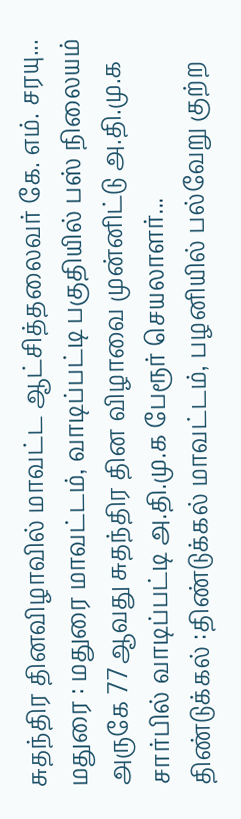சுதந்திர தினவிழாவில் மாவட்ட ஆட்சித்தலைவர் கே. எம். சரயு...
மதுரை : மதுரை மாவட்டம், வாடிப்பட்டி பகுதியில் பஸ் நிலையம் அருகே 77ஆவது சுதந்திர தின விழாவை முன்னிட்டு அ.தி.மு.க சார்பில் வாடிப்பட்டி அ.தி.மு.க பேரூர் செயலாளர்...
திண்டுக்கல் :திண்டுக்கல் மாவட்டம், பழனியில் பல்வேறு குற்ற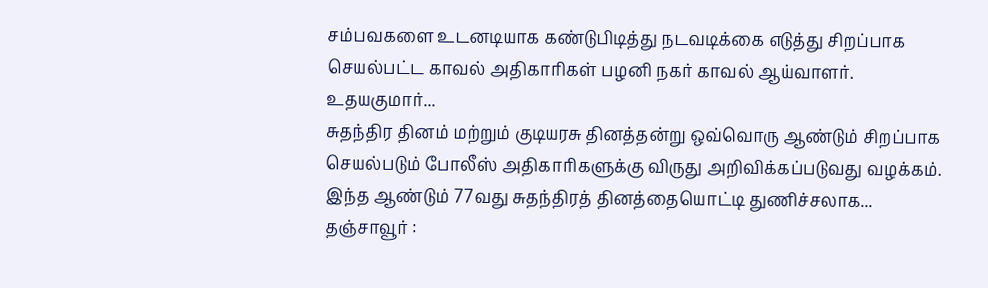சம்பவகளை உடனடியாக கண்டுபிடித்து நடவடிக்கை எடுத்து சிறப்பாக செயல்பட்ட காவல் அதிகாரிகள் பழனி நகர் காவல் ஆய்வாளர். உதயகுமார்...
சுதந்திர தினம் மற்றும் குடியரசு தினத்தன்று ஒவ்வொரு ஆண்டும் சிறப்பாக செயல்படும் போலீஸ் அதிகாரிகளுக்கு விருது அறிவிக்கப்படுவது வழக்கம். இந்த ஆண்டும் 77வது சுதந்திரத் தினத்தையொட்டி துணிச்சலாக...
தஞ்சாவூர் :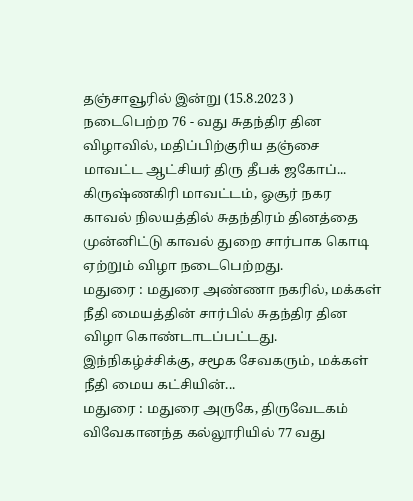தஞ்சாவூரில் இன்று (15.8.2023 ) நடைபெற்ற 76 - வது சுதந்திர தின விழாவில், மதிப்பிற்குரிய தஞ்சை மாவட்ட ஆட்சியர் திரு தீபக் ஜகோப்...
கிருஷ்ணகிரி மாவட்டம், ஓசூர் நகர காவல் நிலயத்தில் சுதந்திரம் தினத்தை முன்னிட்டு காவல் துறை சார்பாக கொடி ஏற்றும் விழா நடைபெற்றது.
மதுரை : மதுரை அண்ணா நகரில், மக்கள் நீதி மையத்தின் சார்பில் சுதந்திர தின விழா கொண்டாடப்பட்டது. இந்நிகழ்ச்சிக்கு, சமூக சேவகரும், மக்கள் நீதி மைய கட்சியின்...
மதுரை : மதுரை அருகே, திருவேடகம் விவேகானந்த கல்லூரியில் 77 வது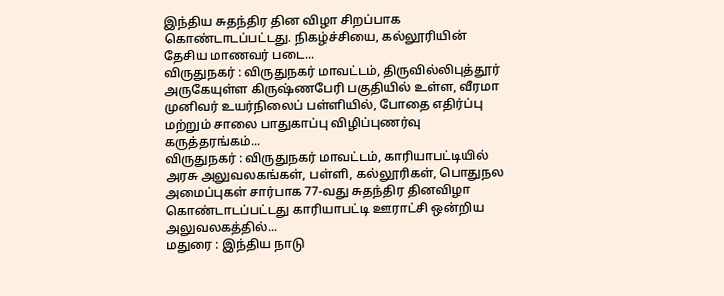இந்திய சுதந்திர தின விழா சிறப்பாக கொண்டாடப்பட்டது. நிகழ்ச்சியை, கல்லூரியின் தேசிய மாணவர் படை...
விருதுநகர் : விருதுநகர் மாவட்டம், திருவில்லிபுத்தூர் அருகேயுள்ள கிருஷ்ணபேரி பகுதியில் உள்ள, வீரமா முனிவர் உயர்நிலைப் பள்ளியில், போதை எதிர்ப்பு மற்றும் சாலை பாதுகாப்பு விழிப்புணர்வு கருத்தரங்கம்...
விருதுநகர் : விருதுநகர் மாவட்டம், காரியாபட்டியில் அரசு அலுவலகங்கள், பள்ளி, கல்லூரிகள், பொதுநல அமைப்புகள் சார்பாக 77-வது சுதந்திர தினவிழா கொண்டாடப்பட்டது காரியாபட்டி ஊராட்சி ஒன்றிய அலுவலகத்தில்...
மதுரை : இந்திய நாடு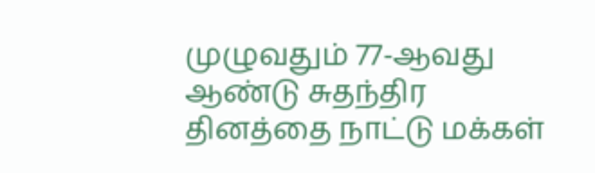முழுவதும் 77-ஆவது ஆண்டு சுதந்திர தினத்தை நாட்டு மக்கள்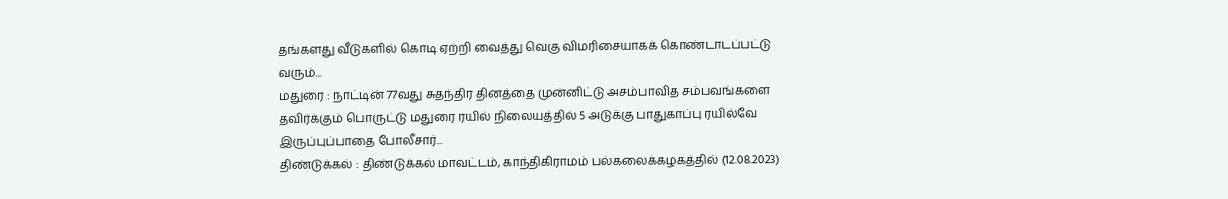தங்களது வீடுகளில் கொடி ஏற்றி வைத்து வெகு விமரிசையாகக் கொண்டாடப்பட்டு வரும்...
மதுரை : நாட்டின் 77வது சுதந்திர தினத்தை முன்னிட்டு அசம்பாவித சம்பவங்களை தவிர்க்கும் பொருட்டு மதுரை ரயில் நிலையத்தில் 5 அடுக்கு பாதுகாப்பு ரயில்வே இருப்புப்பாதை போலீசார்...
திண்டுக்கல் : திண்டுக்கல் மாவட்டம், காந்திகிராமம் பல்கலைக்கழகத்தில் (12.08.2023)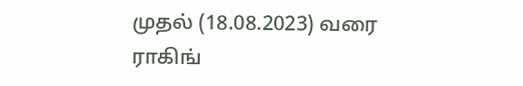முதல் (18.08.2023) வரை ராகிங்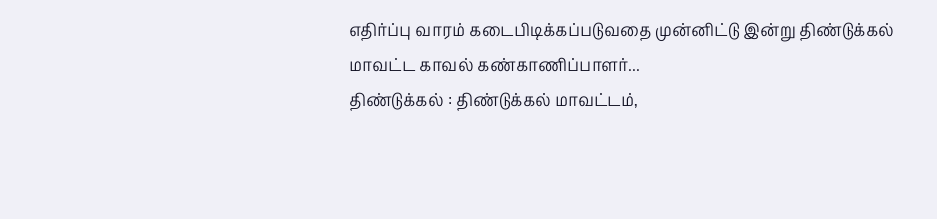எதிர்ப்பு வாரம் கடைபிடிக்கப்படுவதை முன்னிட்டு இன்று திண்டுக்கல் மாவட்ட காவல் கண்காணிப்பாளர்...
திண்டுக்கல் : திண்டுக்கல் மாவட்டம்,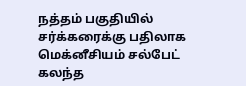நத்தம் பகுதியில் சர்க்கரைக்கு பதிலாக மெக்னீசியம் சல்பேட் கலந்த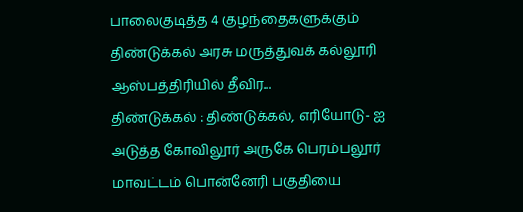பாலைகுடித்த 4 குழந்தைகளுக்கும் திண்டுக்கல் அரசு மருத்துவக் கல்லூரி ஆஸ்பத்திரியில் தீவிர...
திண்டுக்கல் : திண்டுக்கல், எரியோடு- ஐ அடுத்த கோவிலூர் அருகே பெரம்பலூர் மாவட்டம் பொன்னேரி பகுதியை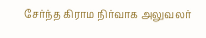சேர்ந்த கிராம நிர்வாக அலுவலர்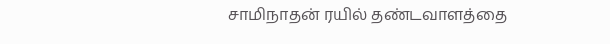சாமிநாதன் ரயில் தண்டவாளத்தை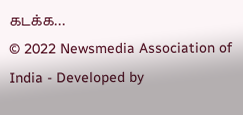கடக்க...
© 2022 Newsmedia Association of India - Developed by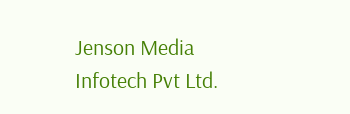Jenson Media Infotech Pvt Ltd.